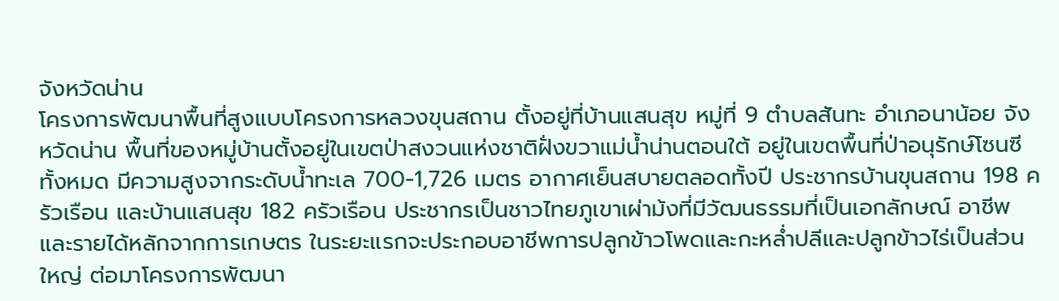จังหวัดน่าน
โครงการพัฒนาพื้นที่สูงแบบโครงการหลวงขุนสถาน ตั้งอยู่ที่บ้านแสนสุข หมู่ที่ 9 ตำบลสันทะ อำเภอนาน้อย จังหวัดน่าน พื้นที่ของหมู่บ้านตั้งอยู่ในเขตป่าสงวนแห่งชาติฝั่งขวาแม่น้ำน่านตอนใต้ อยู่ในเขตพื้นที่ป่าอนุรักษ์โซนซีทั้งหมด มีความสูงจากระดับน้ำทะเล 700-1,726 เมตร อากาศเย็นสบายตลอดทั้งปี ประชากรบ้านขุนสถาน 198 ครัวเรือน และบ้านแสนสุข 182 ครัวเรือน ประชากรเป็นชาวไทยภูเขาเผ่าม้งที่มีวัฒนธรรมที่เป็นเอกลักษณ์ อาชีพและรายได้หลักจากการเกษตร ในระยะแรกจะประกอบอาชีพการปลูกข้าวโพดและกะหล่ำปลีและปลูกข้าวไร่เป็นส่วนใหญ่ ต่อมาโครงการพัฒนา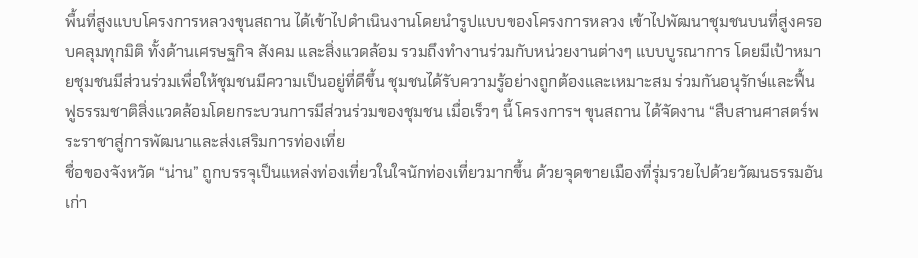พื้นที่สูงแบบโครงการหลวงขุนสถาน ได้เข้าไปดำเนินงานโดยนำรูปแบบของโครงการหลวง เข้าไปพัฒนาชุมชนบนที่สูงครอบคลุมทุกมิติ ทั้งด้านเศรษฐกิจ สังคม และสิ่งแวดล้อม รวมถึงทำงานร่วมกับหน่วยงานต่างๆ แบบบูรณาการ โดยมีเป้าหมายชุมชนมีส่วนร่วมเพื่อให้ชุมชนมีความเป็นอยู่ที่ดีขึ้น ชุมชนได้รับความรู้อย่างถูกต้องและเหมาะสม ร่วมกันอนุรักษ์และฟื้นฟูธรรมชาติสิ่งแวดล้อมโดยกระบวนการมีส่วนร่วมของชุมชน เมื่อเร็วๆ นี้ โครงการฯ ขุนสถาน ได้จัดงาน “สืบสานศาสตร์พระราชาสู่การพัฒนาและส่งเสริมการท่องเที่ย
ชื่อของจังหวัด “น่าน” ถูกบรรจุเป็นแหล่งท่องเที่ยวในใจนักท่องเที่ยวมากขึ้น ด้วยจุดขายเมืองที่รุ่มรวยไปด้วยวัฒนธรรมอันเก่า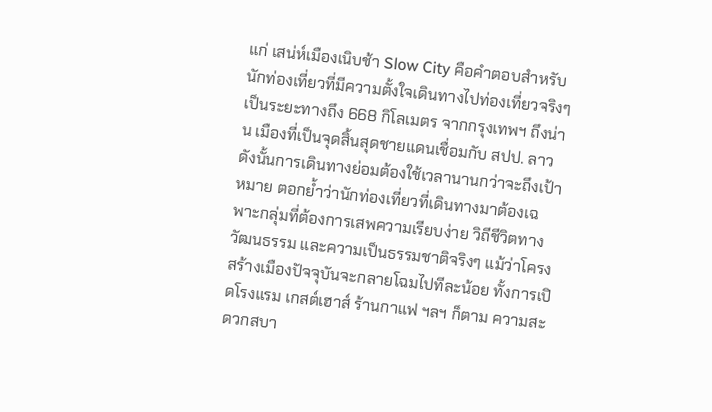แก่ เสน่ห์เมืองเนิบช้า Slow City คือคำตอบสำหรับนักท่องเที่ยวที่มีความตั้งใจเดินทางไปท่องเที่ยวจริงๆ เป็นระยะทางถึง 668 กิโลเมตร จากกรุงเทพฯ ถึงน่าน เมืองที่เป็นจุดสิ้นสุดชายแดนเชื่อมกับ สปป. ลาว ดังนั้นการเดินทางย่อมต้องใช้เวลานานกว่าจะถึงเป้าหมาย ตอกย้ำว่านักท่องเที่ยวที่เดินทางมาต้องเฉพาะกลุ่มที่ต้องการเสพความเรียบง่าย วิถีชีวิตทางวัฒนธรรม และความเป็นธรรมชาติจริงๆ แม้ว่าโครงสร้างเมืองปัจจุบันจะกลายโฉมไปทีละน้อย ทั้งการเปิดโรงแรม เกสต์เฮาส์ ร้านกาแฟ ฯลฯ ก็ตาม ความสะดวกสบา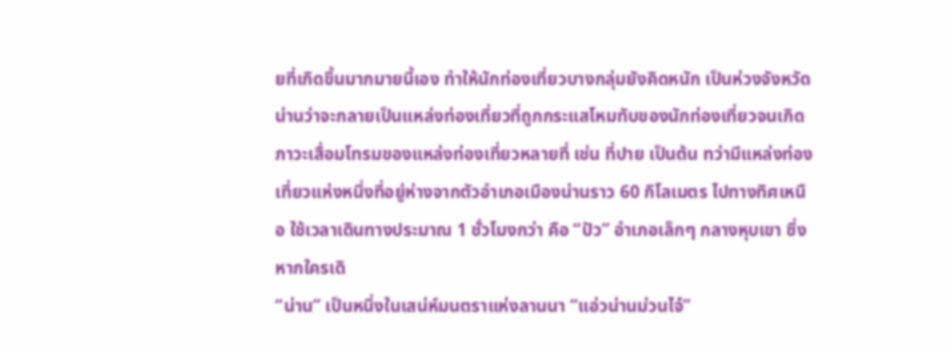ยที่เกิดขึ้นมากมายนี้เอง ทำให้นักท่องเที่ยวบางกลุ่มยังคิดหนัก เป็นห่วงจังหวัดน่านว่าจะกลายเป็นแหล่งท่องเที่ยวที่ถูกกระแสโหมทับของนักท่องเที่ยวจนเกิดภาวะเสื่อมโทรมของแหล่งท่องเที่ยวหลายที่ เช่น ที่ปาย เป็นต้น ทว่ามีแหล่งท่องเที่ยวแห่งหนึ่งที่อยู่ห่างจากตัวอำเภอเมืองน่านราว 60 กิโลเมตร ไปทางทิศเหนือ ใช้เวลาเดินทางประมาณ 1 ชั่วโมงกว่า คือ “ปัว” อำเภอเล็กๆ กลางหุบเขา ซึ่งหากใครเดิ
“น่าน” เป็นหนึ่งในเสน่ห์มนตราแห่งลานนา “แอ่วน่านม่วนไจ๋”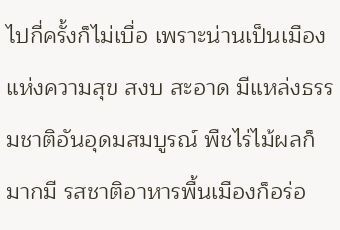ไปกี่ครั้งก็ไม่เบื่อ เพราะน่านเป็นเมืองแห่งความสุข สงบ สะอาด มีแหล่งธรรมชาติอันอุดมสมบูรณ์ พืชไร่ไม้ผลก็มากมี รสชาติอาหารพื้นเมืองก็อร่อ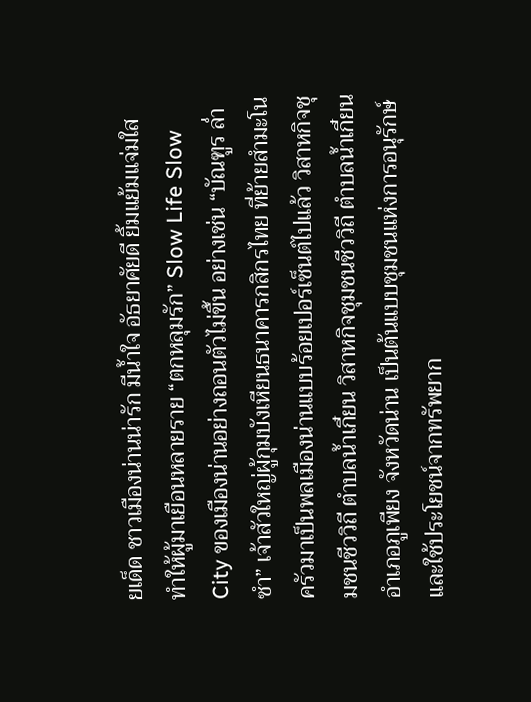ยเด็ด ชาวเมืองน่านน่ารัก มีน้ำใจ อัธยาศัยดี ยิ้มแย้มแจ่มใส ทำให้ผู้มาเยือนหลายราย “ตกหลุมรัก” Slow Life Slow City ของเมืองน่านอย่างถอนตัวไม่ขึ้น อย่างเช่น “บัณฑูร ล่ำซำ” เจ้าสัวใหญ่ผู้กุมบังเหียนธนาคารกสิกรไทย ที่ย้ายสำมะโนครัวมาเป็นพลเมืองน่านแบบร้อยเปอร์เซ็นต์ไปแล้ว วิสาหกิจชุมชนชีววิถี ตำบลน้ำเกี๋ยน วิสาหกิจชุมชนชีววิถี ตำบลน้ำเกี๋ยน อำเภอภูเพียง จังหวัดน่าน เป็นต้นแบบชุมชนแห่งการอนุรักษ์และใช้ประโยชน์จากทรัพยาก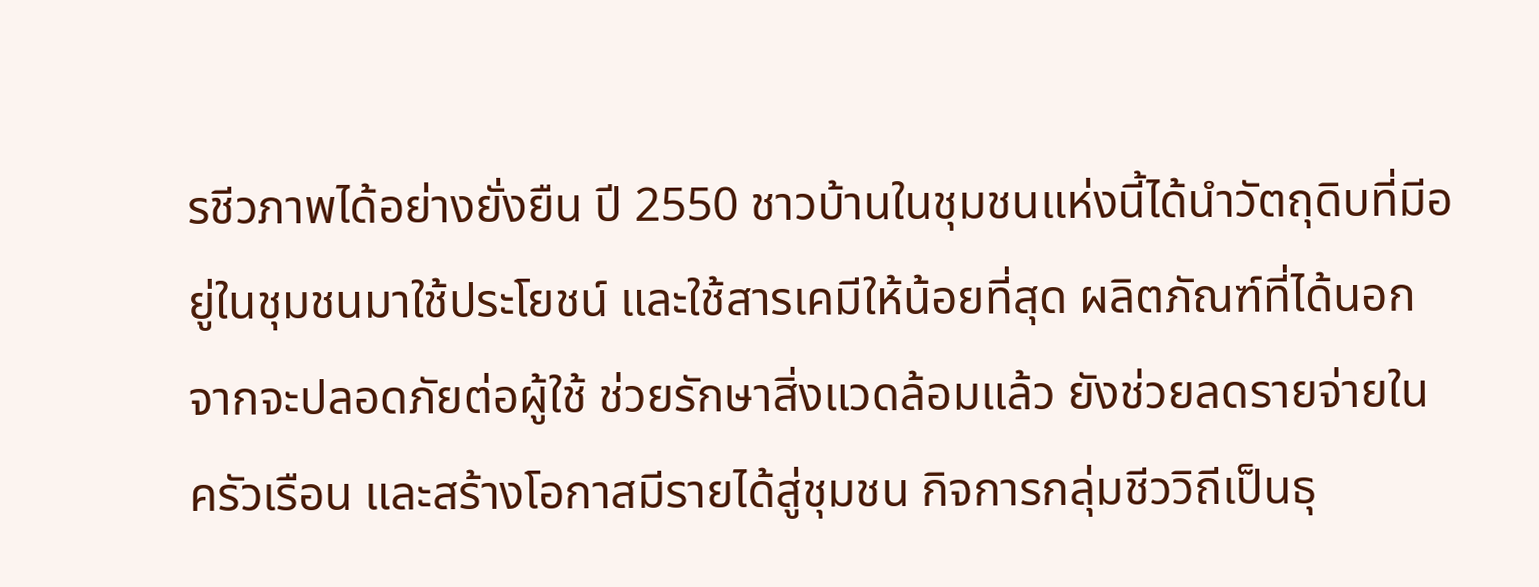รชีวภาพได้อย่างยั่งยืน ปี 2550 ชาวบ้านในชุมชนแห่งนี้ได้นำวัตถุดิบที่มีอยู่ในชุมชนมาใช้ประโยชน์ และใช้สารเคมีให้น้อยที่สุด ผลิตภัณฑ์ที่ได้นอกจากจะปลอดภัยต่อผู้ใช้ ช่วยรักษาสิ่งแวดล้อมแล้ว ยังช่วยลดรายจ่ายในครัวเรือน และสร้างโอกาสมีรายได้สู่ชุมชน กิจการกลุ่มชีววิถีเป็นธุ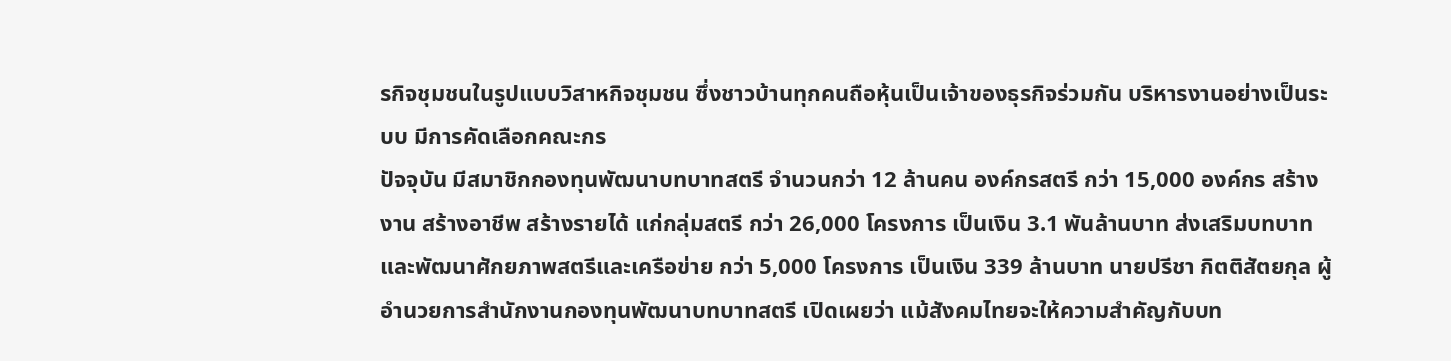รกิจชุมชนในรูปแบบวิสาหกิจชุมชน ซึ่งชาวบ้านทุกคนถือหุ้นเป็นเจ้าของธุรกิจร่วมกัน บริหารงานอย่างเป็นระบบ มีการคัดเลือกคณะกร
ปัจจุบัน มีสมาชิกกองทุนพัฒนาบทบาทสตรี จำนวนกว่า 12 ล้านคน องค์กรสตรี กว่า 15,000 องค์กร สร้างงาน สร้างอาชีพ สร้างรายได้ แก่กลุ่มสตรี กว่า 26,000 โครงการ เป็นเงิน 3.1 พันล้านบาท ส่งเสริมบทบาทและพัฒนาศักยภาพสตรีและเครือข่าย กว่า 5,000 โครงการ เป็นเงิน 339 ล้านบาท นายปรีชา กิตติสัตยกุล ผู้อำนวยการสำนักงานกองทุนพัฒนาบทบาทสตรี เปิดเผยว่า แม้สังคมไทยจะให้ความสำคัญกับบท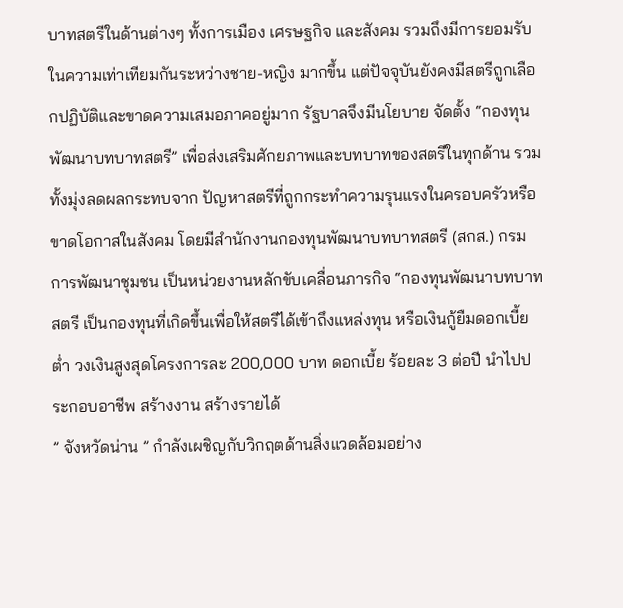บาทสตรีในด้านต่างๆ ทั้งการเมือง เศรษฐกิจ และสังคม รวมถึงมีการยอมรับในความเท่าเทียมกันระหว่างชาย-หญิง มากขึ้น แต่ปัจจุบันยังคงมีสตรีถูกเลือกปฏิบัติและขาดความเสมอภาคอยู่มาก รัฐบาลจึงมีนโยบาย จัดตั้ง “กองทุนพัฒนาบทบาทสตรี” เพื่อส่งเสริมศักยภาพและบทบาทของสตรีในทุกด้าน รวมทั้งมุ่งลดผลกระทบจาก ปัญหาสตรีที่ถูกกระทำความรุนแรงในครอบครัวหรือขาดโอกาสในสังคม โดยมีสำนักงานกองทุนพัฒนาบทบาทสตรี (สกส.) กรมการพัฒนาชุมชน เป็นหน่วยงานหลักขับเคลื่อนภารกิจ “กองทุนพัฒนาบทบาทสตรี เป็นกองทุนที่เกิดขึ้นเพื่อให้สตรีได้เข้าถึงแหล่งทุน หรือเงินกู้ยืมดอกเบี้ยต่ำ วงเงินสูงสุดโครงการละ 200,000 บาท ดอกเบี้ย ร้อยละ 3 ต่อปี นำไปประกอบอาชีพ สร้างงาน สร้างรายได้
” จังหวัดน่าน ” กำลังเผชิญกับวิกฤตด้านสิ่งแวดล้อมอย่าง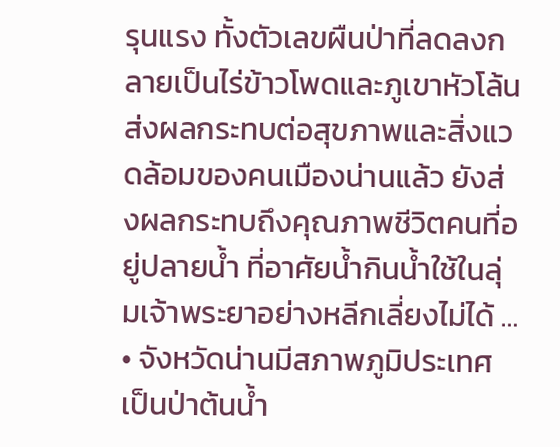รุนแรง ทั้งตัวเลขผืนป่าที่ลดลงกลายเป็นไร่ข้าวโพดและภูเขาหัวโล้น ส่งผลกระทบต่อสุขภาพและสิ่งแวดล้อมของคนเมืองน่านแล้ว ยังส่งผลกระทบถึงคุณภาพชีวิตคนที่อยู่ปลายน้ำ ที่อาศัยน้ำกินน้ำใช้ในลุ่มเจ้าพระยาอย่างหลีกเลี่ยงไม่ได้ … • จังหวัดน่านมีสภาพภูมิประเทศเป็นป่าต้นน้ำ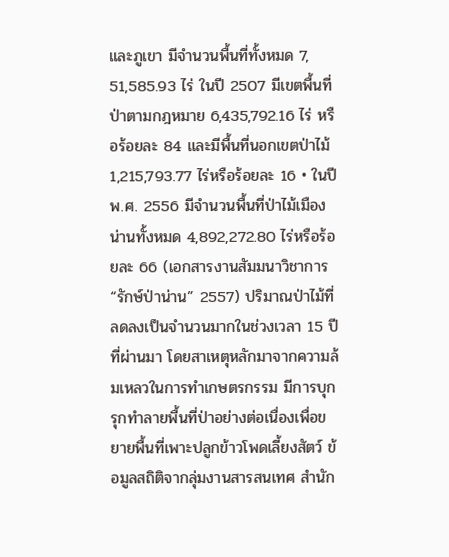และภูเขา มีจำนวนพื้นที่ทั้งหมด 7, 51,585.93 ไร่ ในปี 2507 มีเขตพื้นที่ป่าตามกฎหมาย 6,435,792.16 ไร่ หรือร้อยละ 84 และมีพื้นที่นอกเขตป่าไม้ 1,215,793.77 ไร่หรือร้อยละ 16 • ในปี พ.ศ. 2556 มีจำนวนพื้นที่ป่าไม้เมืองน่านทั้งหมด 4,892,272.80 ไร่หรือร้อยละ 66 (เอกสารงานสัมมนาวิชาการ“รักษ์ป่าน่าน” 2557) ปริมาณป่าไม้ที่ลดลงเป็นจำนวนมากในช่วงเวลา 15 ปีที่ผ่านมา โดยสาเหตุหลักมาจากความล้มเหลวในการทำเกษตรกรรม มีการบุกรุกทำลายพื้นที่ป่าอย่างต่อเนื่องเพื่อขยายพื้นที่เพาะปลูกข้าวโพดเลี้ยงสัตว์ ข้อมูลสถิติจากลุ่มงานสารสนเทศ สำนัก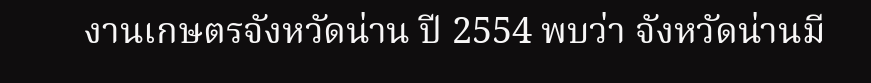งานเกษตรจังหวัดน่าน ปี 2554 พบว่า จังหวัดน่านมี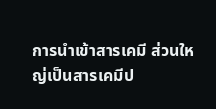การนำเข้าสารเคมี ส่วนใหญ่เป็นสารเคมีป